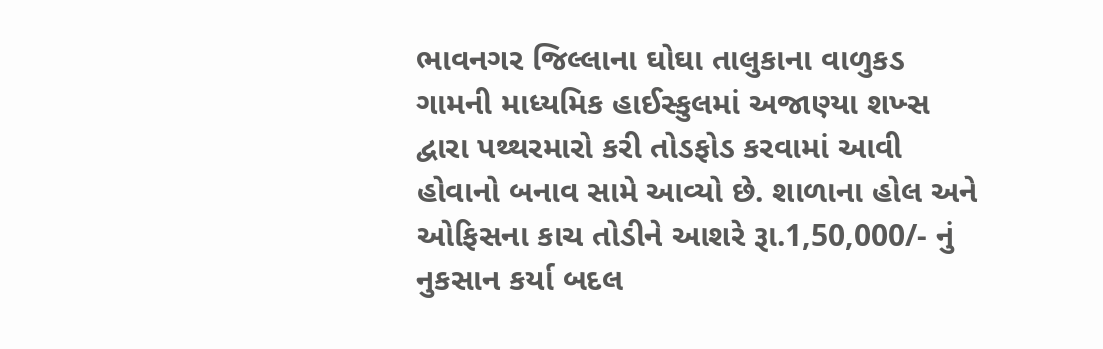ભાવનગર જિલ્લાના ઘોઘા તાલુકાના વાળુકડ ગામની માધ્યમિક હાઈસ્કુલમાં અજાણ્યા શખ્સ દ્વારા પથ્થરમારો કરી તોડફોડ કરવામાં આવી હોવાનો બનાવ સામે આવ્યો છે. શાળાના હોલ અને ઓફિસના કાચ તોડીને આશરે રૂા.1,50,000/- નું નુકસાન કર્યા બદલ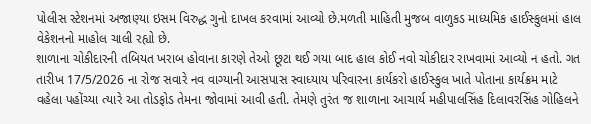પોલીસ સ્ટેશનમાં અજાણ્યા ઇસમ વિરુદ્ધ ગુનો દાખલ કરવામાં આવ્યો છે.મળતી માહિતી મુજબ વાળુકડ માધ્યમિક હાઈસ્કુલમાં હાલ વેકેશનનો માહોલ ચાલી રહ્યો છે.
શાળાના ચોકીદારની તબિયત ખરાબ હોવાના કારણે તેઓ છૂટા થઈ ગયા બાદ હાલ કોઈ નવો ચોકીદાર રાખવામાં આવ્યો ન હતો. ગત તારીખ 17/5/2026 ના રોજ સવારે નવ વાગ્યાની આસપાસ સ્વાધ્યાય પરિવારના કાર્યકરો હાઈસ્કુલ ખાતે પોતાના કાર્યક્રમ માટે વહેલા પહોંચ્યા ત્યારે આ તોડફોડ તેમના જોવામાં આવી હતી. તેમણે તુરંત જ શાળાના આચાર્ય મહીપાલસિંહ દિલાવરસિંહ ગોહિલને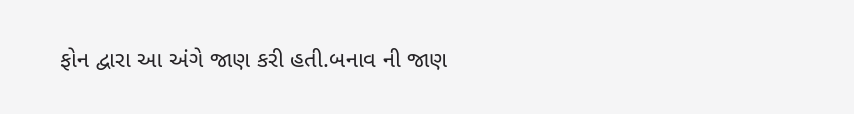ફોન દ્વારા આ અંગે જાણ કરી હતી.બનાવ ની જાણ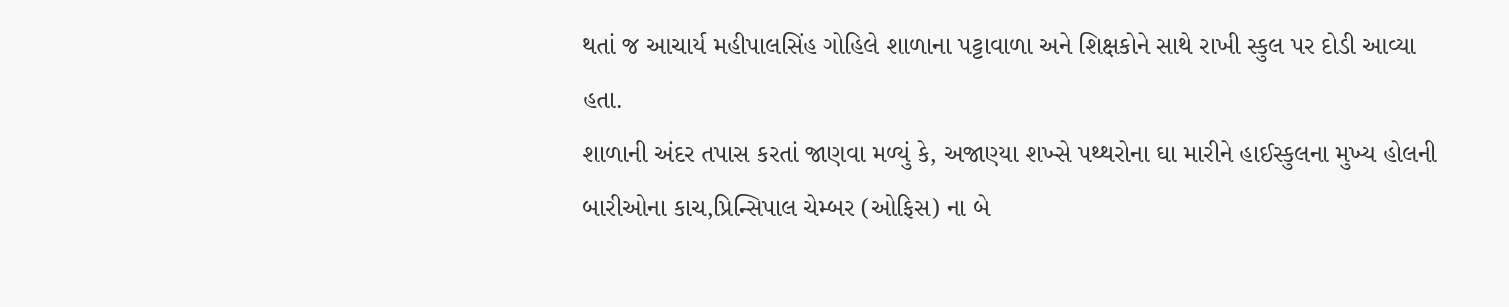થતાં જ આચાર્ય મહીપાલસિંહ ગોહિલે શાળાના પટ્ટાવાળા અને શિક્ષકોને સાથે રાખી સ્કુલ પર દોડી આવ્યા હતા.
શાળાની અંદર તપાસ કરતાં જાણવા મળ્યું કે, અજાણ્યા શખ્સે પથ્થરોના ઘા મારીને હાઈસ્કુલના મુખ્ય હોલની બારીઓના કાચ,પ્રિન્સિપાલ ચેમ્બર (ઓફિસ) ના બે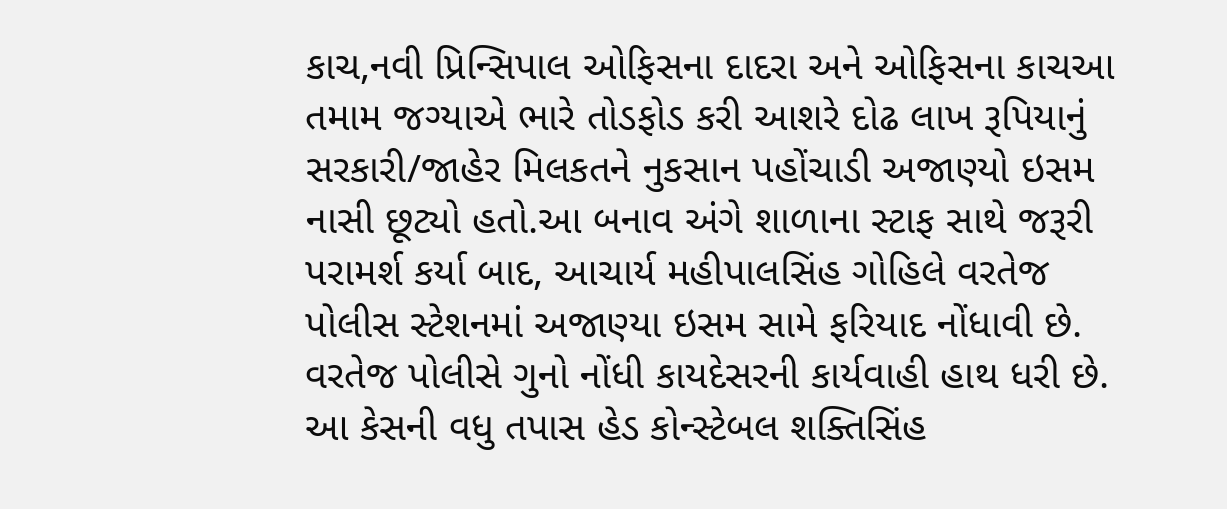કાચ,નવી પ્રિન્સિપાલ ઓફિસના દાદરા અને ઓફિસના કાચઆ તમામ જગ્યાએ ભારે તોડફોડ કરી આશરે દોઢ લાખ રૂપિયાનું સરકારી/જાહેર મિલકતને નુકસાન પહોંચાડી અજાણ્યો ઇસમ નાસી છૂટ્યો હતો.આ બનાવ અંગે શાળાના સ્ટાફ સાથે જરૂરી પરામર્શ કર્યા બાદ, આચાર્ય મહીપાલસિંહ ગોહિલે વરતેજ પોલીસ સ્ટેશનમાં અજાણ્યા ઇસમ સામે ફરિયાદ નોંધાવી છે. વરતેજ પોલીસે ગુનો નોંધી કાયદેસરની કાર્યવાહી હાથ ધરી છે. આ કેસની વધુ તપાસ હેડ કોન્સ્ટેબલ શક્તિસિંહ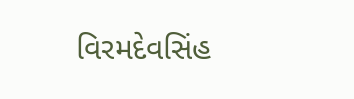વિરમદેવસિંહ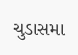ચુડાસમા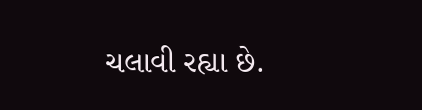ચલાવી રહ્યા છે.